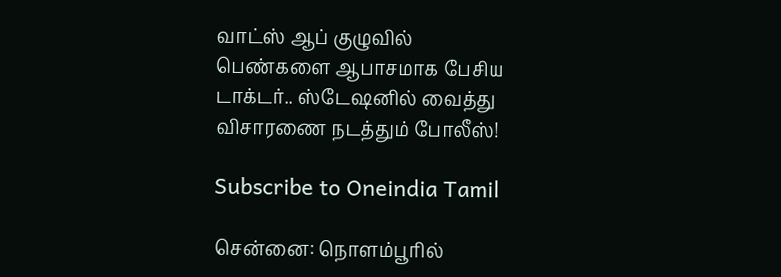வாட்ஸ் ஆப் குழுவில் பெண்களை ஆபாசமாக பேசிய டாக்டர்.. ஸ்டேஷனில் வைத்து விசாரணை நடத்தும் போலீஸ்!

Subscribe to Oneindia Tamil

சென்னை: நொளம்பூரில்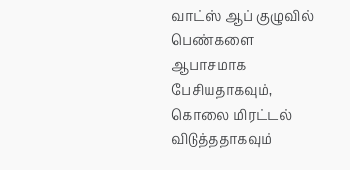வாட்ஸ் ஆப் குழுவில் பெண்களை ஆபாசமாக பேசியதாகவும், கொலை மிரட்டல் விடுத்ததாகவும்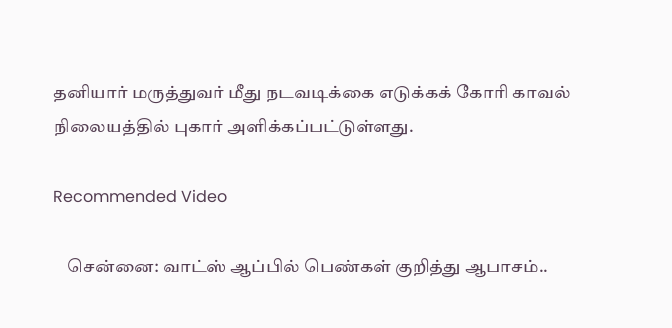தனியார் மருத்துவர் மீது நடவடிக்கை எடுக்கக் கோரி காவல் நிலையத்தில் புகார் அளிக்கப்பட்டுள்ளது.

Recommended Video

    சென்னை: வாட்ஸ் ஆப்பில் பெண்கள் குறித்து ஆபாசம்..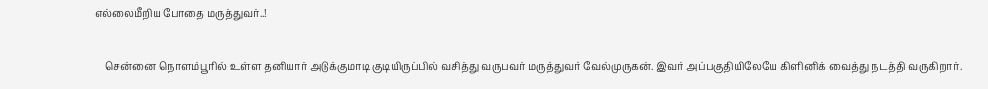எல்லைமீறிய போதை மருத்துவர்..!

    சென்னை நொளம்பூரில் உள்ள தனியார் அடுக்குமாடி குடியிருப்பில் வசித்து வருபவர் மருத்துவர் வேல்முருகன். இவர் அப்பகுதியிலேயே கிளினிக் வைத்து நடத்தி வருகிறார்.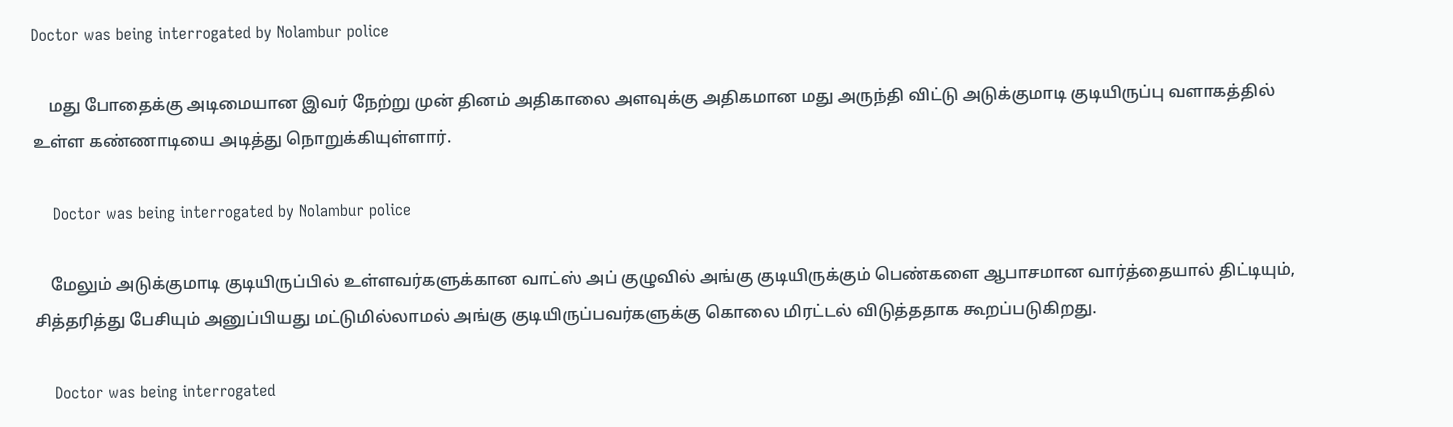Doctor was being interrogated by Nolambur police

    மது போதைக்கு அடிமையான இவர் நேற்று முன் தினம் அதிகாலை அளவுக்கு அதிகமான மது அருந்தி விட்டு அடுக்குமாடி குடியிருப்பு வளாகத்தில் உள்ள கண்ணாடியை அடித்து நொறுக்கியுள்ளார்.

    Doctor was being interrogated by Nolambur police

    மேலும் அடுக்குமாடி குடியிருப்பில் உள்ளவர்களுக்கான வாட்ஸ் அப் குழுவில் அங்கு குடியிருக்கும் பெண்களை ஆபாசமான வார்த்தையால் திட்டியும், சித்தரித்து பேசியும் அனுப்பியது மட்டுமில்லாமல் அங்கு குடியிருப்பவர்களுக்கு கொலை மிரட்டல் விடுத்ததாக கூறப்படுகிறது.

    Doctor was being interrogated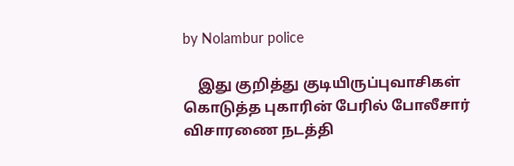by Nolambur police

    இது குறித்து குடியிருப்புவாசிகள் கொடுத்த புகாரின் பேரில் போலீசார் விசாரணை நடத்தி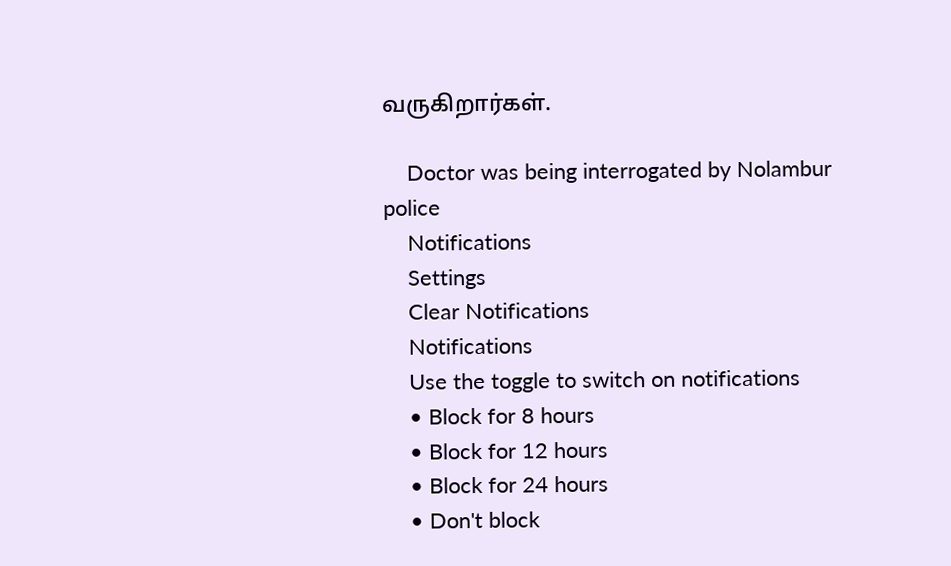வருகிறார்கள்.

    Doctor was being interrogated by Nolambur police
    Notifications
    Settings
    Clear Notifications
    Notifications
    Use the toggle to switch on notifications
    • Block for 8 hours
    • Block for 12 hours
    • Block for 24 hours
    • Don't block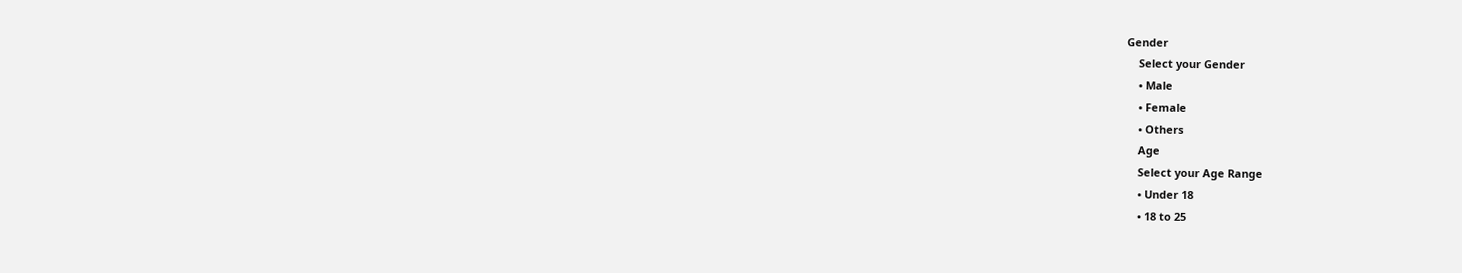Gender
    Select your Gender
    • Male
    • Female
    • Others
    Age
    Select your Age Range
    • Under 18
    • 18 to 25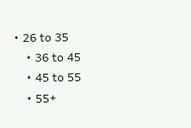• 26 to 35
    • 36 to 45
    • 45 to 55
    • 55+